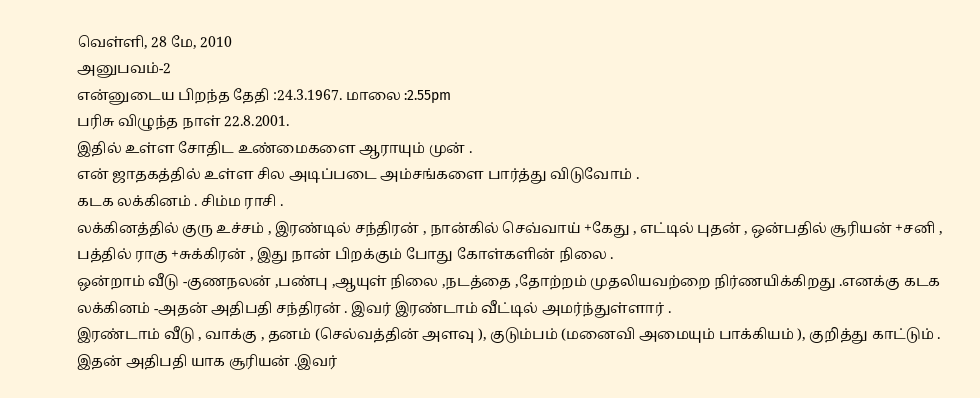வெள்ளி, 28 மே, 2010
அனுபவம்-2
என்னுடைய பிறந்த தேதி :24.3.1967. மாலை :2.55pm
பரிசு விழுந்த நாள் 22.8.2001.
இதில் உள்ள சோதிட உண்மைகளை ஆராயும் முன் .
என் ஜாதகத்தில் உள்ள சில அடிப்படை அம்சங்களை பார்த்து விடுவோம் .
கடக லக்கினம் . சிம்ம ராசி .
லக்கினத்தில் குரு உச்சம் , இரண்டில் சந்திரன் , நான்கில் செவ்வாய் +கேது , எட்டில் புதன் , ஒன்பதில் சூரியன் +சனி , பத்தில் ராகு +சுக்கிரன் , இது நான் பிறக்கும் போது கோள்களின் நிலை .
ஒன்றாம் வீடு -குணநலன் ,பண்பு ,ஆயுள் நிலை ,நடத்தை ,தோற்றம் முதலியவற்றை நிர்ணயிக்கிறது .எனக்கு கடக லக்கினம் -அதன் அதிபதி சந்திரன் . இவர் இரண்டாம் வீட்டில் அமர்ந்துள்ளார் .
இரண்டாம் வீடு , வாக்கு , தனம் (செல்வத்தின் அளவு ), குடும்பம் (மனைவி அமையும் பாக்கியம் ), குறித்து காட்டும் . இதன் அதிபதி யாக சூரியன் .இவர்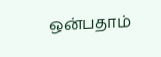ஒன்பதாம்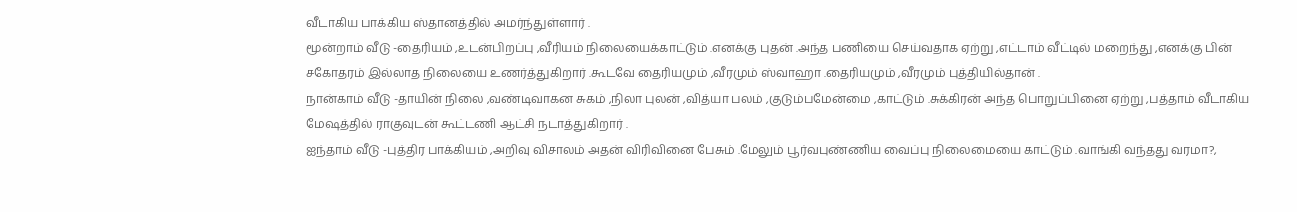வீடாகிய பாக்கிய ஸ்தானத்தில் அமர்ந்துள்ளார் .
மூன்றாம் வீடு -தைரியம் ,உடன்பிறப்பு ,வீரியம் நிலையைக்காட்டும் .எனக்கு புதன் .அந்த பணியை செய்வதாக ஏற்று ,எட்டாம் வீட்டில் மறைந்து ,எனக்கு பின் சகோதரம் இல்லாத நிலையை உணர்த்துகிறார் .கூடவே தைரியமும் ,வீரமும் ஸ்வாஹா .தைரியமும் ,வீரமும் புத்தியில்தான் .
நான்காம் வீடு -தாயின் நிலை ,வண்டிவாகன சுகம் ,நிலா புலன் ,வித்யா பலம் ,குடும்பமேன்மை ,காட்டும் .சுக்கிரன் அந்த பொறுப்பினை ஏற்று ,பத்தாம் வீடாகிய மேஷத்தில் ராகுவுடன் கூட்டணி ஆட்சி நடாத்துகிறார் .
ஐந்தாம் வீடு -புத்திர பாக்கியம் ,அறிவு விசாலம் அதன் விரிவினை பேசும் .மேலும் பூர்வபுண்ணிய வைப்பு நிலைமையை காட்டும் .வாங்கி வந்தது வரமா?,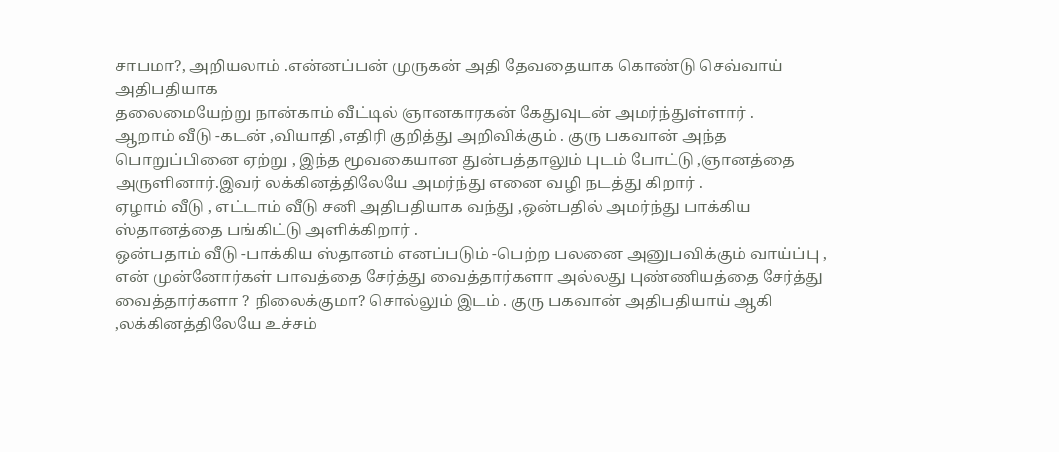சாபமா?, அறியலாம் .என்னப்பன் முருகன் அதி தேவதையாக கொண்டு செவ்வாய் அதிபதியாக
தலைமையேற்று நான்காம் வீட்டில் ஞானகாரகன் கேதுவுடன் அமர்ந்துள்ளார் .
ஆறாம் வீடு -கடன் ,வியாதி ,எதிரி குறித்து அறிவிக்கும் . குரு பகவான் அந்த பொறுப்பினை ஏற்று , இந்த மூவகையான துன்பத்தாலும் புடம் போட்டு ,ஞானத்தை அருளினார்.இவர் லக்கினத்திலேயே அமர்ந்து எனை வழி நடத்து கிறார் .
ஏழாம் வீடு , எட்டாம் வீடு சனி அதிபதியாக வந்து ,ஒன்பதில் அமர்ந்து பாக்கிய
ஸ்தானத்தை பங்கிட்டு அளிக்கிறார் .
ஒன்பதாம் வீடு -பாக்கிய ஸ்தானம் எனப்படும் -பெற்ற பலனை அனுபவிக்கும் வாய்ப்பு , என் முன்னோர்கள் பாவத்தை சேர்த்து வைத்தார்களா அல்லது புண்ணியத்தை சேர்த்து வைத்தார்களா ? நிலைக்குமா? சொல்லும் இடம் . குரு பகவான் அதிபதியாய் ஆகி ,லக்கினத்திலேயே உச்சம்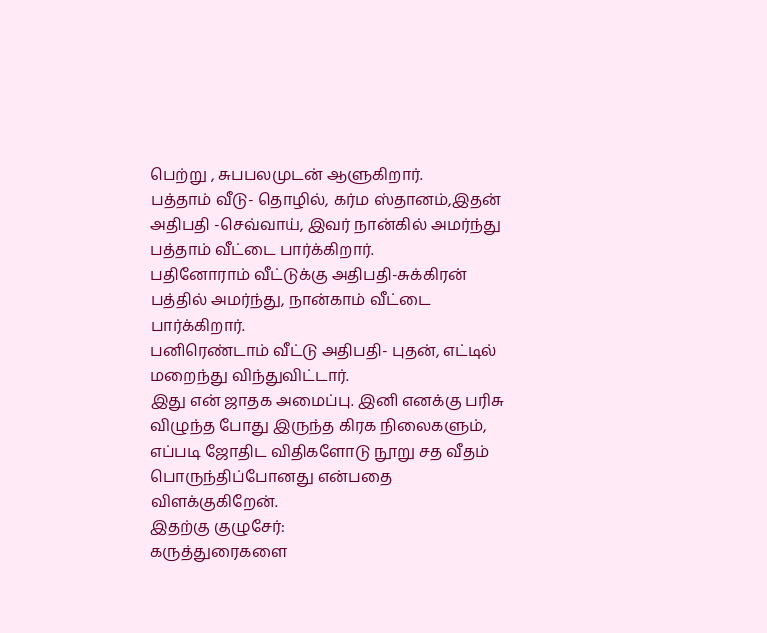பெற்று , சுபபலமுடன் ஆளுகிறார்.
பத்தாம் வீடு- தொழில், கர்ம ஸ்தானம்,இதன் அதிபதி -செவ்வாய், இவர் நான்கில் அமர்ந்து பத்தாம் வீட்டை பார்க்கிறார்.
பதினோராம் வீட்டுக்கு அதிபதி-சுக்கிரன் பத்தில் அமர்ந்து, நான்காம் வீட்டை பார்க்கிறார்.
பனிரெண்டாம் வீட்டு அதிபதி- புதன், எட்டில் மறைந்து விந்துவிட்டார்.
இது என் ஜாதக அமைப்பு. இனி எனக்கு பரிசு விழுந்த போது இருந்த கிரக நிலைகளும், எப்படி ஜோதிட விதிகளோடு நூறு சத வீதம் பொருந்திப்போனது என்பதை விளக்குகிறேன்.
இதற்கு குழுசேர்:
கருத்துரைகளை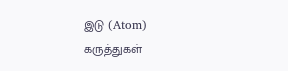இடு (Atom)
கருத்துகள்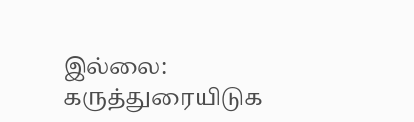இல்லை:
கருத்துரையிடுக